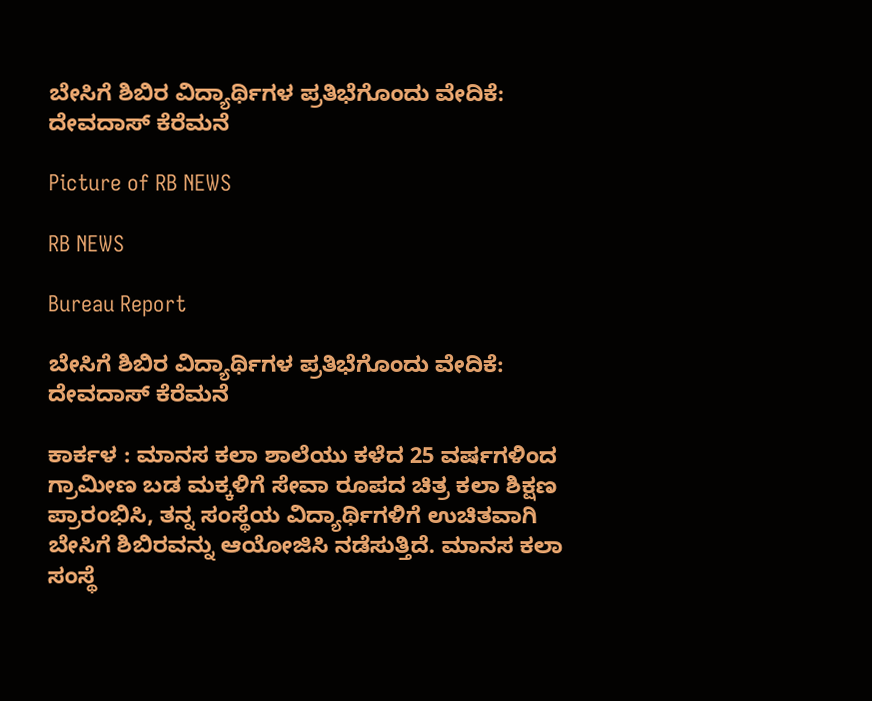ಬೇಸಿಗೆ ಶಿಬಿರ ವಿದ್ಯಾರ್ಥಿಗಳ ಪ್ರತಿಭೆಗೊಂದು ವೇದಿಕೆ: ದೇವದಾಸ್ ಕೆರೆಮನೆ

Picture of RB NEWS

RB NEWS

Bureau Report

ಬೇಸಿಗೆ ಶಿಬಿರ ವಿದ್ಯಾರ್ಥಿಗಳ ಪ್ರತಿಭೆಗೊಂದು ವೇದಿಕೆ: ದೇವದಾಸ್ ಕೆರೆಮನೆ

ಕಾರ್ಕಳ : ಮಾನಸ ಕಲಾ ಶಾಲೆಯು ಕಳೆದ 25 ವರ್ಷಗಳಿಂದ ಗ್ರಾಮೀಣ ಬಡ ಮಕ್ಕಳಿಗೆ ಸೇವಾ ರೂಪದ ಚಿತ್ರ ಕಲಾ ಶಿಕ್ಷಣ ಪ್ರಾರಂಭಿಸಿ, ತನ್ನ ಸಂಸ್ಥೆಯ ವಿದ್ಯಾರ್ಥಿಗಳಿಗೆ ಉಚಿತವಾಗಿ ಬೇಸಿಗೆ ಶಿಬಿರವನ್ನು ಆಯೋಜಿಸಿ ನಡೆಸುತ್ತಿದೆ. ಮಾನಸ ಕಲಾ ಸಂಸ್ಥೆ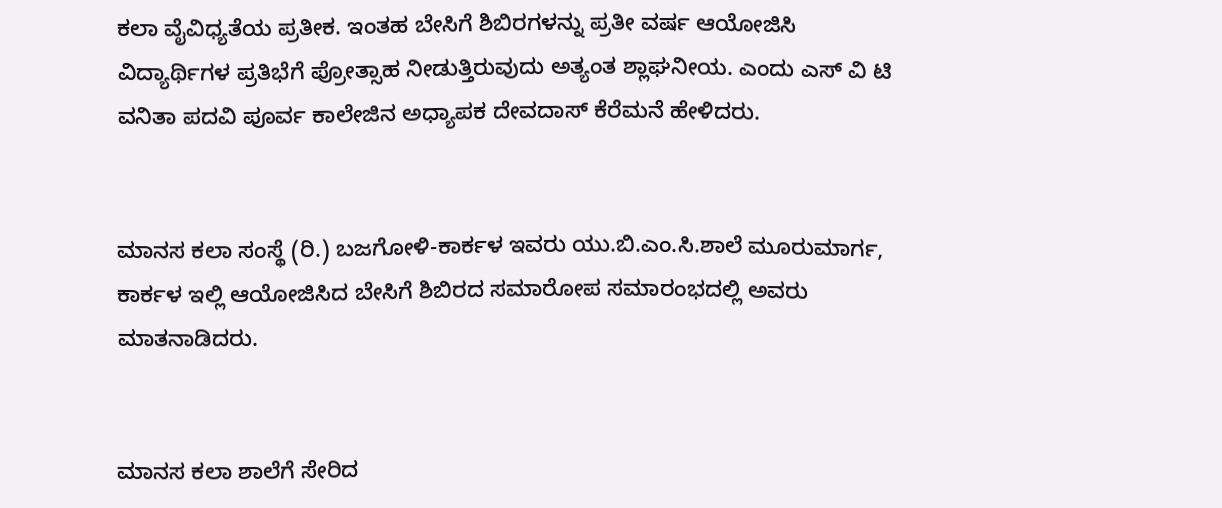ಕಲಾ ವೈವಿಧ್ಯತೆಯ ಪ್ರತೀಕ. ಇಂತಹ ಬೇಸಿಗೆ ಶಿಬಿರಗಳನ್ನು ಪ್ರತೀ ವರ್ಷ ಆಯೋಜಿಸಿ ವಿದ್ಯಾರ್ಥಿಗಳ ಪ್ರತಿಭೆಗೆ ಪ್ರೋತ್ಸಾಹ ನೀಡುತ್ತಿರುವುದು ಅತ್ಯಂತ ಶ್ಲಾಘನೀಯ. ಎಂದು ಎಸ್ ‌ವಿ ಟಿ ವನಿತಾ ಪದವಿ ಪೂರ್ವ ಕಾಲೇಜಿನ ಅಧ್ಯಾಪಕ ದೇವದಾಸ್ ಕೆರೆಮನೆ ಹೇಳಿದರು.


ಮಾನಸ ಕಲಾ ಸಂಸ್ಥೆ (ರಿ.) ಬಜಗೋಳಿ-ಕಾರ್ಕಳ ಇವರು ಯು.ಬಿ.ಎಂ.ಸಿ.ಶಾಲೆ ಮೂರುಮಾರ್ಗ, ಕಾರ್ಕಳ ಇಲ್ಲಿ ಆಯೋಜಿಸಿದ ಬೇಸಿಗೆ ಶಿಬಿರದ ಸಮಾರೋಪ ಸಮಾರಂಭದಲ್ಲಿ ಅವರು ಮಾತನಾಡಿದರು.


ಮಾನಸ ಕಲಾ ಶಾಲೆಗೆ ಸೇರಿದ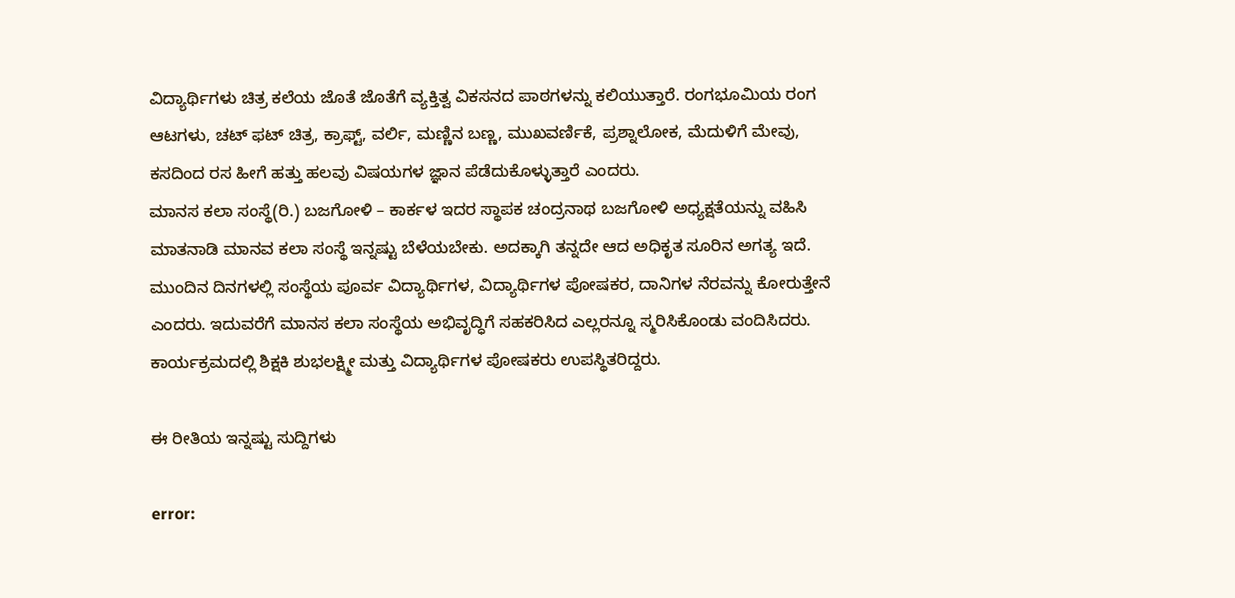ವಿದ್ಯಾರ್ಥಿಗಳು ಚಿತ್ರ ಕಲೆಯ ಜೊತೆ ಜೊತೆಗೆ ವ್ಯಕ್ತಿತ್ವ ವಿಕಸನದ ಪಾಠಗಳನ್ನು ಕಲಿಯುತ್ತಾರೆ. ರಂಗಭೂಮಿಯ ರಂಗ ಆಟಗಳು, ಚಟ್ ಫಟ್ ಚಿತ್ರ, ಕ್ರಾಫ್ಟ್, ವರ್ಲಿ, ಮಣ್ಣಿನ ಬಣ್ಣ, ಮುಖವರ್ಣಿಕೆ, ಪ್ರಶ್ನಾಲೋಕ, ಮೆದುಳಿಗೆ ಮೇವು, ಕಸದಿಂದ ರಸ ಹೀಗೆ ಹತ್ತು ಹಲವು ವಿಷಯಗಳ ಜ್ಞಾನ ಪೆಡೆದುಕೊಳ್ಳುತ್ತಾರೆ ಎಂದರು.
ಮಾನಸ ಕಲಾ ಸಂಸ್ಥೆ(ರಿ.) ಬಜಗೋಳಿ – ಕಾರ್ಕಳ ಇದರ ಸ್ಥಾಪಕ ಚಂದ್ರನಾಥ ಬಜಗೋಳಿ ಅಧ್ಯಕ್ಷತೆಯನ್ನು ವಹಿಸಿ ಮಾತನಾಡಿ ಮಾನವ ಕಲಾ ಸಂಸ್ಥೆ ಇನ್ನಷ್ಟು ಬೆಳೆಯಬೇಕು. ಅದಕ್ಕಾಗಿ ತನ್ನದೇ ಆದ ಅಧಿಕೃತ ಸೂರಿನ ಅಗತ್ಯ ಇದೆ. ಮುಂದಿನ ದಿನಗಳಲ್ಲಿ ಸಂಸ್ಥೆಯ ಪೂರ್ವ ವಿದ್ಯಾರ್ಥಿಗಳ, ವಿದ್ಯಾರ್ಥಿಗಳ ಪೋಷಕರ, ದಾನಿಗಳ ನೆರವನ್ನು ಕೋರುತ್ತೇನೆ ಎಂದರು. ಇದುವರೆಗೆ ಮಾನಸ ಕಲಾ ಸಂಸ್ಥೆಯ ಅಭಿವೃದ್ಧಿಗೆ ಸಹಕರಿಸಿದ ಎಲ್ಲರನ್ನೂ ಸ್ಮರಿಸಿಕೊಂಡು ವಂದಿಸಿದರು. ಕಾರ್ಯಕ್ರಮದಲ್ಲಿ ಶಿಕ್ಷಕಿ ಶುಭಲಕ್ಷ್ಮೀ ಮತ್ತು ವಿದ್ಯಾರ್ಥಿಗಳ ಪೋಷಕರು ಉಪಸ್ಥಿತರಿದ್ದರು.

ಈ ರೀತಿಯ ಇನ್ನಷ್ಟು ಸುದ್ದಿಗಳು

error: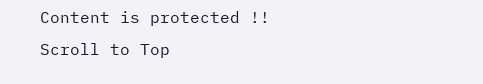Content is protected !!
Scroll to Top